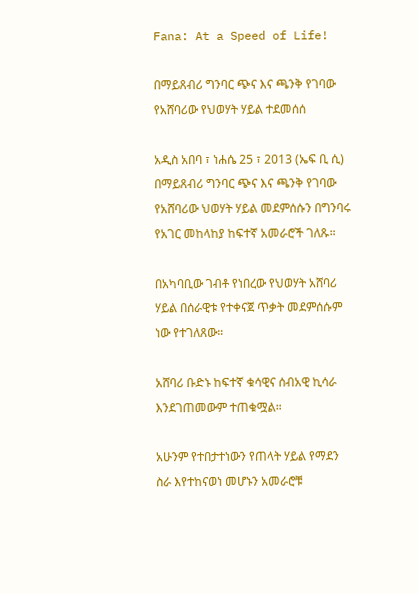Fana: At a Speed of Life!

በማይጸብሪ ግንባር ጭና እና ጫንቅ የገባው የአሸባሪው የህወሃት ሃይል ተደመሰሰ

አዲስ አበባ ፣ ነሐሴ 25 ፣ 2013 (ኤፍ ቢ ሲ) በማይጸብሪ ግንባር ጭና እና ጫንቅ የገባው የአሸባሪው ህወሃት ሃይል መደምሰሱን በግንባሩ የአገር መከላከያ ከፍተኛ አመራሮች ገለጹ።

በአካባቢው ገብቶ የነበረው የህወሃት አሸባሪ ሃይል በሰራዊቱ የተቀናጀ ጥቃት መደምሰሱም ነው የተገለጸው።

አሸባሪ ቡድኑ ከፍተኛ ቁሳዊና ሰብአዊ ኪሳራ እንደገጠመውም ተጠቁሟል።

አሁንም የተበታተነውን የጠላት ሃይል የማደን ስራ እየተከናወነ መሆኑን አመራሮቹ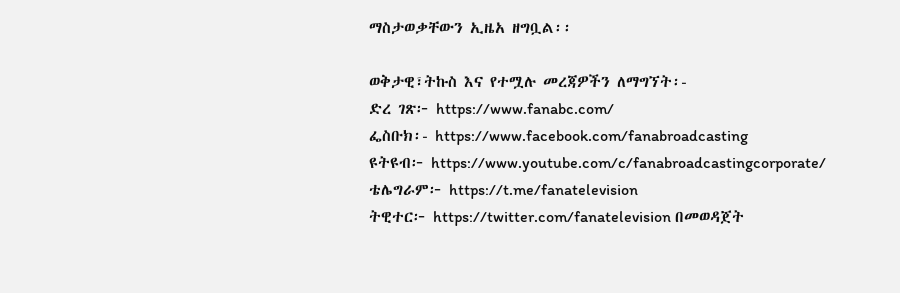ማስታወቃቸውን ኢዜአ ዘግቧል፡፡

ወቅታዊ፣ትኩስ እና የተሟሉ መረጃዎችን ለማግኘት፡-
ድረ ገጽ፦ https://www.fanabc.com/
ፌስቡክ፡- https://www.facebook.com/fanabroadcasting
ዩትዩብ፦ https://www.youtube.com/c/fanabroadcastingcorporate/
ቴሌግራም፦ https://t.me/fanatelevision
ትዊተር፦ https://twitter.com/fanatelevision በመወዳጀት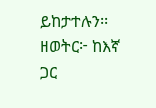ይከታተሉን፡፡
ዘወትር፦ ከእኛ ጋር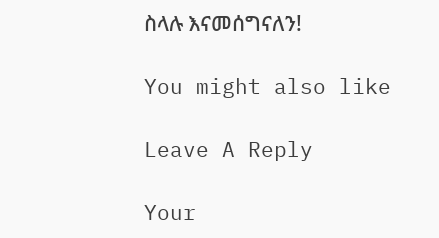ስላሉ እናመሰግናለን!

You might also like

Leave A Reply

Your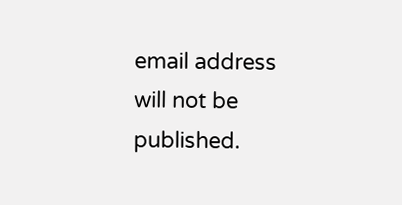email address will not be published.